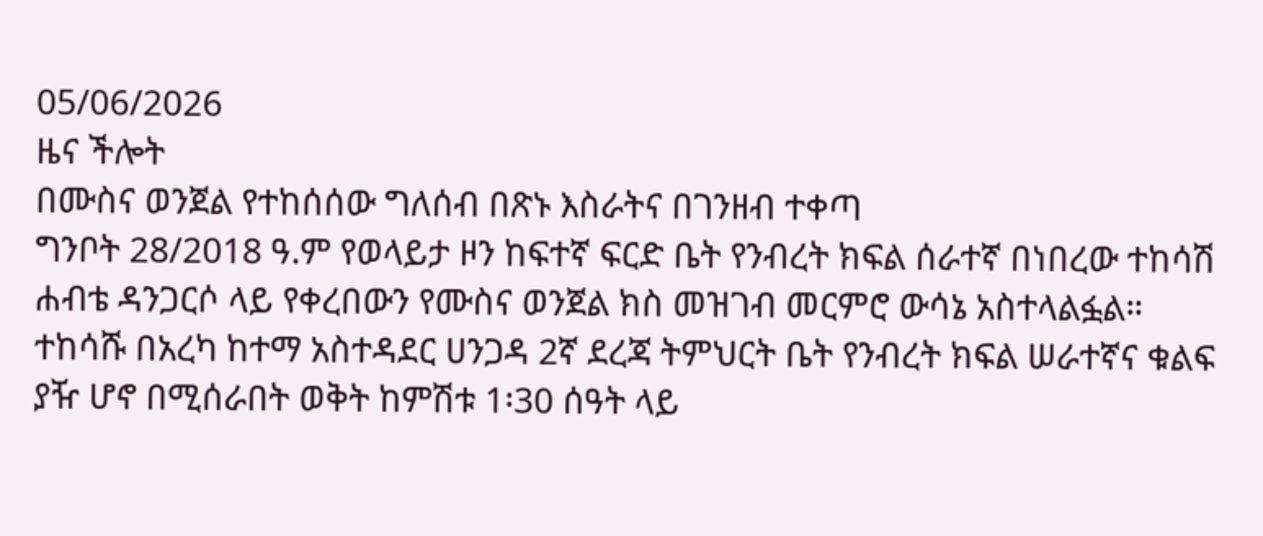05/06/2026
ዜና ችሎት
በሙስና ወንጀል የተከሰሰው ግለሰብ በጽኑ እስራትና በገንዘብ ተቀጣ
ግንቦት 28/2018 ዓ.ም የወላይታ ዞን ከፍተኛ ፍርድ ቤት የንብረት ክፍል ሰራተኛ በነበረው ተከሳሽ ሐብቴ ዳንጋርሶ ላይ የቀረበውን የሙስና ወንጀል ክስ መዝገብ መርምሮ ውሳኔ አስተላልፏል።
ተከሳሹ በአረካ ከተማ አስተዳደር ሀንጋዳ 2ኛ ደረጃ ትምህርት ቤት የንብረት ክፍል ሠራተኛና ቁልፍ ያዥ ሆኖ በሚሰራበት ወቅት ከምሽቱ 1፡30 ሰዓት ላይ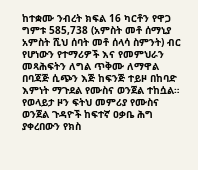ከተቋሙ ንብረት ክፍል 16 ካርቶን የዋጋ ግምቱ 585,738 (አምስት መቶ ሰማኒያ አምስት ሺህ ሰባት መቶ ሰላሳ ስምንት) ብር የሆነውን የተማሪዎች እና የመምህራን መጻሕፍትን ለግል ጥቅሙ ለማዋል በባጃጅ ሲጭን እጅ ከፍንጅ ተይዞ በከባድ እምነት ማጉደል የሙስና ወንጀል ተከሷል።
የወላይታ ዞን ፍትህ መምሪያ የሙስና ወንጀል ጉዳዮች ከፍተኛ ዐቃቤ ሕግ ያቀረበውን የክስ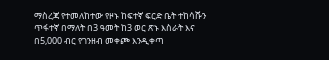ማስረጃ የተመለከተው የዞኑ ከፍተኛ ፍርድ ቤት ተከሳሹን ጥፋተኛ በማለት በ3 ዓመት ከ3 ወር ጽኑ እስራት እና በ5,000 ብር የገንዘብ መቀጮ እንዲቀጣ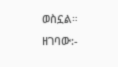ወስኗል።
ዘገባው:-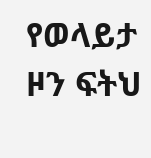የወላይታ ዞን ፍትህ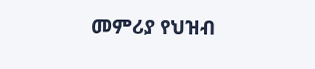መምሪያ የህዝብ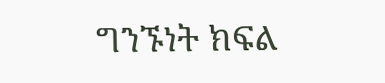ግንኙነት ክፍል